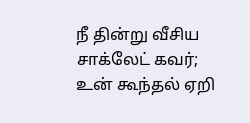நீ தின்று வீசிய சாக்லேட் கவர்;
உன் கூந்தல் ஏறி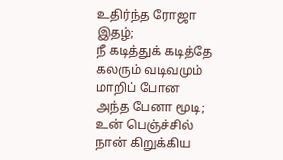உதிர்ந்த ரோஜா இதழ்;
நீ கடித்துக் கடித்தே கலரும் வடிவமும் மாறிப் போன அந்த பேனா மூடி;
உன் பெஞ்ச்சில் நான் கிறுக்கிய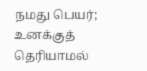நமது பெயர்;
உனக்குத் தெரியாமல்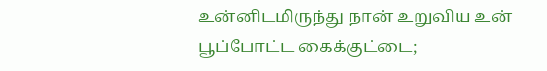உன்னிடமிருந்து நான் உறுவிய உன் பூப்போட்ட கைக்குட்டை;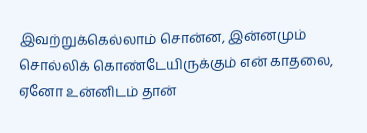இவற்றுக்கெல்லாம் சொன்ன, இன்னமும் சொல்லிக் கொண்டேயிருக்கும் என் காதலை,
ஏனோ உன்னிடம் தான்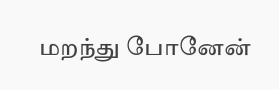மறந்து போனேன்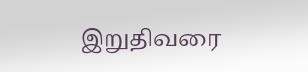இறுதிவரை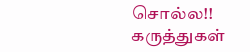சொல்ல!!
கருத்துகள்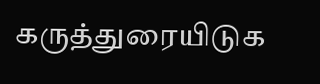கருத்துரையிடுக